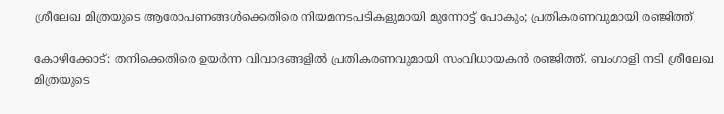ശ്രീലേഖ മിത്രയുടെ ആരോപണങ്ങൾക്കെതിരെ നിയമനടപടികളുമായി മുന്നോട്ട് പോകും; പ്രതികരണവുമായി രഞ്ജിത്ത്

കോഴിക്കോട്: തനിക്കെതിരെ ഉയർന്ന വിവാദങ്ങളിൽ പ്രതികരണവുമായി സംവിധായകൻ രഞ്ജിത്ത്. ബംഗാളി നടി ശ്രീലേഖ മിത്രയുടെ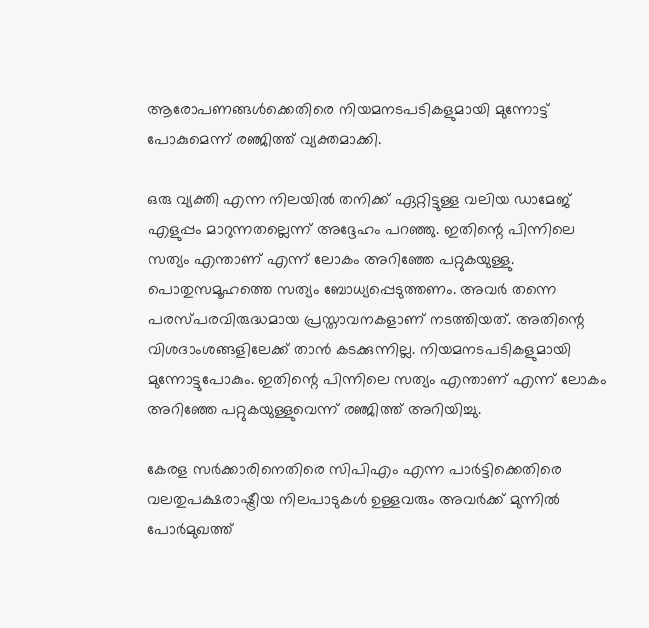ആരോപണങ്ങൾക്കെതിരെ നിയമനടപടികളുമായി മുന്നോട്ട് പോകുമെന്ന് രഞ്ജിത്ത് വ്യക്തമാക്കി.

ഒരു വ്യക്തി എന്ന നിലയിൽ തനിക്ക് ഏറ്റിട്ടുള്ള വലിയ ഡാമേജ് എളുപ്പം മാറുന്നതല്ലെന്ന് അദ്ദേഹം പറഞ്ഞു. ഇതിന്റെ പിന്നിലെ സത്യം എന്താണ് എന്ന് ലോകം അറിഞ്ഞേ പറ്റുകയുള്ളു. പൊതുസമൂഹത്തെ സത്യം ബോധ്യപ്പെടുത്തണം. അവർ തന്നെ പരസ്പരവിരുദ്ധമായ പ്രസ്താവനകളാണ് നടത്തിയത്. അതിന്റെ വിശദാംശങ്ങളിലേക്ക് താൻ കടക്കുന്നില്ല. നിയമനടപടികളുമായി മുന്നോട്ടുപോകും. ഇതിന്റെ പിന്നിലെ സത്യം എന്താണ് എന്ന് ലോകം അറിഞ്ഞേ പറ്റുകയുള്ളുവെന്ന് രഞ്ജിത്ത് അറിയിച്ചു.

കേരള സർക്കാരിനെതിരെ സിപിഎം എന്ന പാർട്ടിക്കെതിരെ വലതുപക്ഷരാഷ്ട്രീയ നിലപാടുകൾ ഉള്ളവരും അവർക്ക് മുന്നിൽ പോർമുഖത്ത്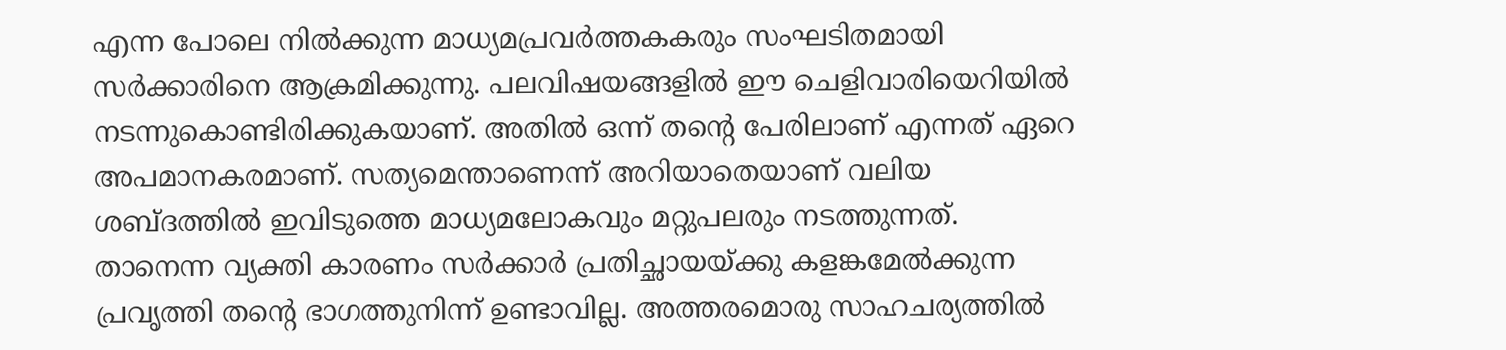എന്ന പോലെ നിൽക്കുന്ന മാധ്യമപ്രവർത്തകകരും സംഘടിതമായി സർക്കാരിനെ ആക്രമിക്കുന്നു. പലവിഷയങ്ങളിൽ ഈ ചെളിവാരിയെറിയിൽ നടന്നുകൊണ്ടിരിക്കുകയാണ്. അതിൽ ഒന്ന് തന്റെ പേരിലാണ് എന്നത് ഏറെ അപമാനകരമാണ്. സത്യമെന്താണെന്ന് അറിയാതെയാണ് വലിയ ശബ്ദത്തിൽ ഇവിടുത്തെ മാധ്യമലോകവും മറ്റുപലരും നടത്തുന്നത്. താനെന്ന വ്യക്തി കാരണം സർക്കാർ പ്രതിച്ഛായയ്ക്കു കളങ്കമേൽക്കുന്ന പ്രവൃത്തി തന്റെ ഭാഗത്തുനിന്ന് ഉണ്ടാവില്ല. അത്തരമൊരു സാഹചര്യത്തിൽ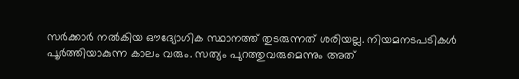സർക്കാർ നൽകിയ ഔദ്യോഗിക സ്ഥാനത്ത് തുടരുന്നത് ശരിയല്ല. നിയമനടപടികൾ പൂർത്തിയാകുന്ന കാലം വരും. സത്യം പുറത്തുവരുമെന്നും അത്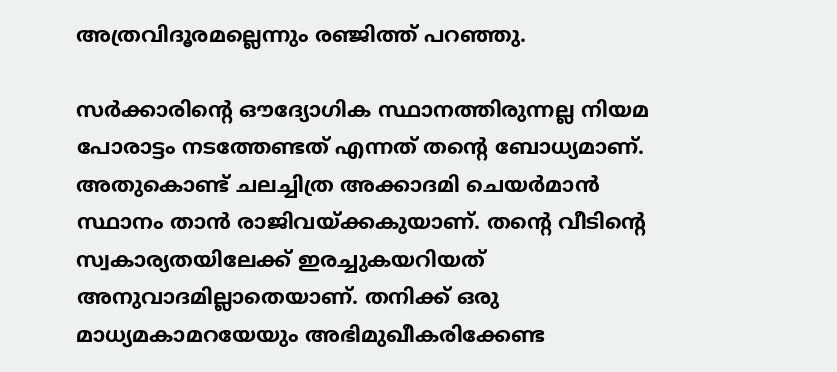അത്രവിദൂരമല്ലെന്നും രഞ്ജിത്ത് പറഞ്ഞു.

സർക്കാരിന്റെ ഔദ്യോഗിക സ്ഥാനത്തിരുന്നല്ല നിയമ പോരാട്ടം നടത്തേണ്ടത് എന്നത് തന്റെ ബോധ്യമാണ്. അതുകൊണ്ട് ചലച്ചിത്ര അക്കാദമി ചെയർമാൻ സ്ഥാനം താൻ രാജിവയ്ക്കകുയാണ്. തന്റെ വീടിന്റെ സ്വകാര്യതയിലേക്ക് ഇരച്ചുകയറിയത് അനുവാദമില്ലാതെയാണ്. തനിക്ക് ഒരു മാധ്യമകാമറയേയും അഭിമുഖീകരിക്കേണ്ട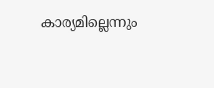കാര്യമില്ലെന്നും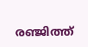രഞ്ജിത്ത്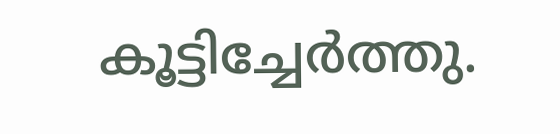കൂട്ടിച്ചേർത്തു.